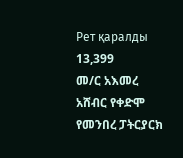Рет қаралды 13,399
መ/ር አእመረ አሸብር የቀድሞ የመንበረ ፓትርያርክ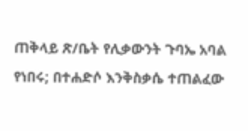ጠቅላይ ጽ/ቤት የሊቃውንት ጉባኤ አባል የነበሩ; በተሐድሶ እንቅስቃሴ ተጠልፈው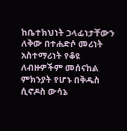ከቤተክህነት ኃላፊነታቸውን ለቅው በተሐድሶ መሪነት አስተማሪነት የቆዩ ለብዙዎችም መሰናከል ምክንያት የሆኑ በቅዱስ ሲኖዶስ ውሳኔ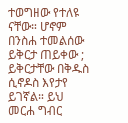ተወግዘው የተለዩ ናቸው። ሆኖም በንስሐ ተመልሰው ይቅርታ ጠይቀው ; ይቅርታቸው በቅዱስ ሲኖዶስ እየታየ ይገኛል። ይህ መርሐ ግብር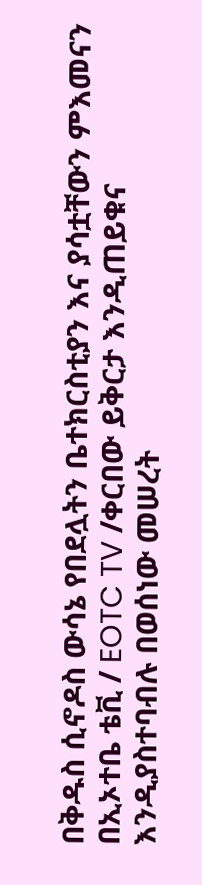በቅዱስ ሲኖዶስ ውሳኔ የበደሏትን ቤተክርስቲያን እና ያሳቷቸውን ምእመናን በኢኦተቤ ቴቪ / EOTC TV /ቀርበው ይቅርታ እንዲጠይቁና እንዲያስተባብሉ በወሰነው መሠረት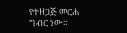የተዘጋጅ መርሐ ግብር ነው።